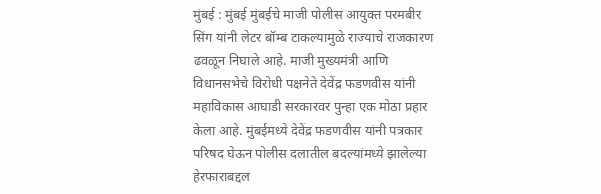मुंबई : मुंबई मुंबईचे माजी पोलीस आयुक्त परमबीर सिंग यांनी लेटर बॉम्ब टाकल्यामुळे राज्याचे राजकारण ढवळून निघाले आहे. माजी मुख्यमंत्री आणि विधानसभेचे विरोधी पक्षनेते देवेंद्र फडणवीस यांनी महाविकास आघाडी सरकारवर पुन्हा एक मोठा प्रहार केला आहे. मुंबईमध्ये देवेंद्र फडणवीस यांनी पत्रकार परिषद घेऊन पोलीस दलातील बदल्यांमध्ये झालेल्या हेरफाराबद्दल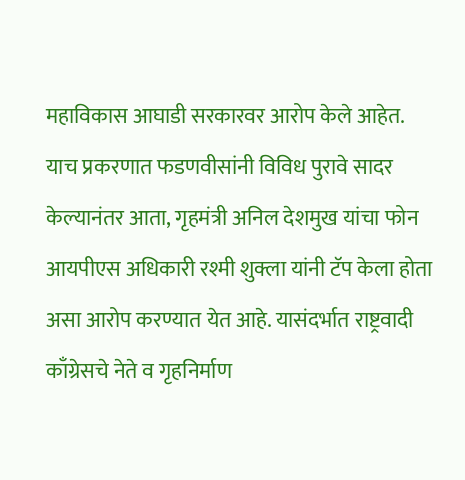महाविकास आघाडी सरकारवर आरोप केले आहेत.
याच प्रकरणात फडणवीसांनी विविध पुरावे सादर केल्यानंतर आता, गृहमंत्री अनिल देशमुख यांचा फोन आयपीएस अधिकारी रश्मी शुक्ला यांनी टॅप केला होता असा आरोप करण्यात येत आहे. यासंदर्भात राष्ट्रवादी काँग्रेसचे नेते व गृहनिर्माण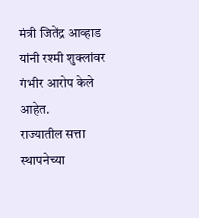मंत्री जितेंद्र आव्हाड यांनी रश्मी शुक्लांवर गंभीर आरोप केले आहेत.
राज्यातील सत्ता स्थापनेच्या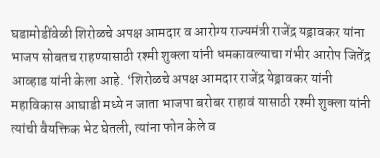घडामोडींवेळी शिरोळचे अपक्ष आमदार व आरोग्य राज्यमंत्री राजेंद्र यड्रावकर यांना भाजप सोबतच राहण्यासाठी रश्मी शुक्ला यांनी धमकावल्याचा गंभीर आरोप जितेंद्र आव्हाड यांनी केला आहे. ‘शिरोळचे अपक्ष आमदार राजेंद्र येड्रावकर यांनी महाविकास आघाडी मध्ये न जाता भाजपा बरोबर राहावं यासाठी रश्मी शुक्ला यांनी त्यांची वैयक्तिक भेट घेतली, त्यांना फोन केले व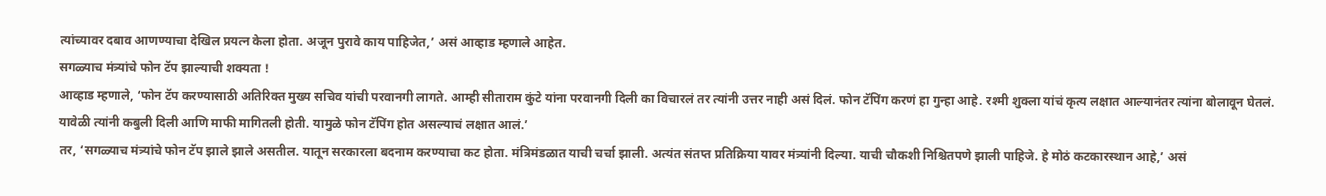त्यांच्यावर दबाव आणण्याचा देखिल प्रयत्न केला होता. अजून पुरावे काय पाहिजेत,’ असं आव्हाड म्हणाले आहेत.
सगळ्याच मंत्र्यांचे फोन टॅप झाल्याची शक्यता !
आव्हाड म्हणाले, ‘फोन टॅप करण्यासाठी अतिरिक्त मुख्य सचिव यांची परवानगी लागते. आम्ही सीताराम कुंटे यांना परवानगी दिली का विचारलं तर त्यांनी उत्तर नाही असं दिलं. फोन टॅपिंग करणं हा गुन्हा आहे. रश्मी शुक्ला यांचं कृत्य लक्षात आल्यानंतर त्यांना बोलावून घेतलं. यावेळी त्यांनी कबुली दिली आणि माफी मागितली होती. यामुळे फोन टॅपिंग होत असल्याचं लक्षात आलं.’
तर, ‘सगळ्याच मंत्र्यांचे फोन टॅप झाले झाले असतील. यातून सरकारला बदनाम करण्याचा कट होता. मंत्रिमंडळात याची चर्चा झाली. अत्यंत संतप्त प्रतिक्रिया यावर मंत्र्यांनी दिल्या. याची चौकशी निश्चितपणे झाली पाहिजे. हे मोठं कटकारस्थान आहे,’ असं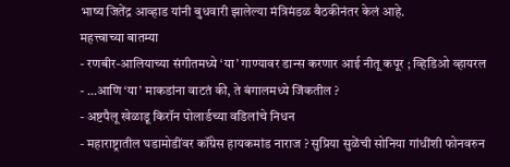भाष्य जितेंद्र आव्हाड यांनी बुधवारी झालेल्या मंत्रिमंडळ बैठकीनंतर केलं आहे.
महत्त्वाच्या बातम्या
- रणबीर-आलियाच्या संगीतमध्ये ‘या’ गाण्यावर डान्स करणार आई नीतू कपूर ; व्हिडिओ व्हायरल
- …आणि ‘या’ माकडांना वाटतं की, ते बंगालमध्ये जिंकतील ?
- अष्टपैलू खेळाडू किरॉन पोलार्डच्या वडिलांचे निधन
- महाराष्ट्रातील घडामोडींवर कॉंग्रेस हायकमांड नाराज ? सुप्रिया सुळेंची सोनिया गांधींशी फोनवरुन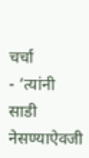चर्चा
- ‘त्यांनी साडी नेसण्याऐवजी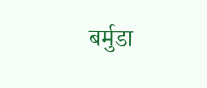बर्मुडा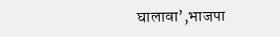घालावा’,भाजपा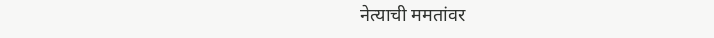नेत्याची ममतांवर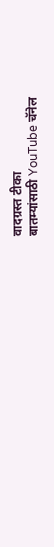वादग्रस्त टीका
बातम्यांसाठी YouTube चॅनेल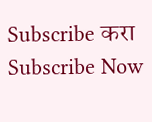Subscribe करा
Subscribe Now